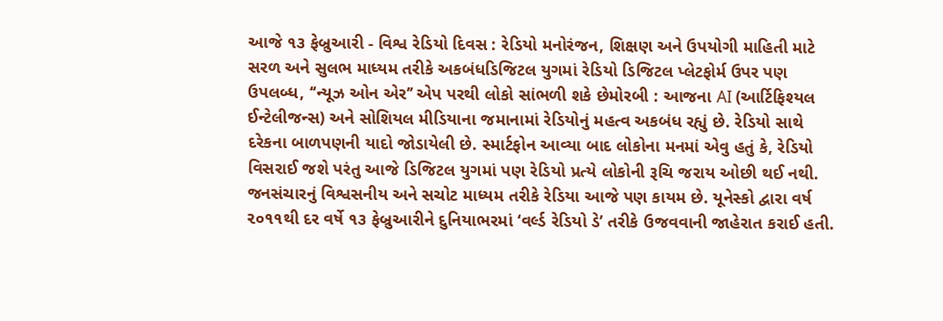આજે ૧૩ ફેબ્રુઆરી - વિશ્વ રેડિયો દિવસ : રેડિયો મનોરંજન, શિક્ષણ અને ઉપયોગી માહિતી માટે સરળ અને સુલભ માધ્યમ તરીકે અકબંધડિજિટલ યુગમાં રેડિયો ડિજિટલ પ્લેટફોર્મ ઉપર પણ ઉપલબ્ધ, ‘‘ન્યૂઝ ઓન એર’’ એપ પરથી લોકો સાંભળી શકે છેમોરબી : આજના AI (આર્ટિફિશ્યલ ઈન્ટેલીજન્સ) અને સોશિયલ મીડિયાના જમાનામાં રેડિયોનું મહત્વ અકબંધ રહ્યું છે. રેડિયો સાથે દરેકના બાળપણની યાદો જોડાયેલી છે. સ્માર્ટફોન આવ્યા બાદ લોકોના મનમાં એવુ હતું કે, રેડિયો વિસરાઈ જશે પરંતુ આજે ડિજિટલ યુગમાં પણ રેડિયો પ્રત્યે લોકોની રૂચિ જરાય ઓછી થઈ નથી. જનસંચારનું વિશ્વસનીય અને સચોટ માધ્યમ તરીકે રેડિયા આજે પણ કાયમ છે. યૂનેસ્કો દ્વારા વર્ષ ૨૦૧૧થી દર વર્ષે ૧૩ ફેબ્રુઆરીને દુનિયાભરમાં ‘વર્લ્ડ રેડિયો ડે’ તરીકે ઉજવવાની જાહેરાત કરાઈ હતી.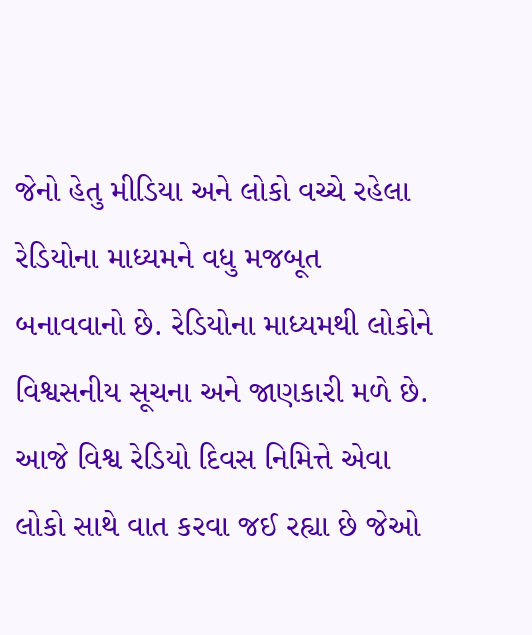જેનો હેતુ મીડિયા અને લોકો વચ્ચે રહેલા રેડિયોના માધ્યમને વધુ મજબૂત બનાવવાનો છે. રેડિયોના માધ્યમથી લોકોને વિશ્વસનીય સૂચના અને જાણકારી મળે છે. આજે વિશ્વ રેડિયો દિવસ નિમિત્તે એવા લોકો સાથે વાત કરવા જઈ રહ્યા છે જેઓ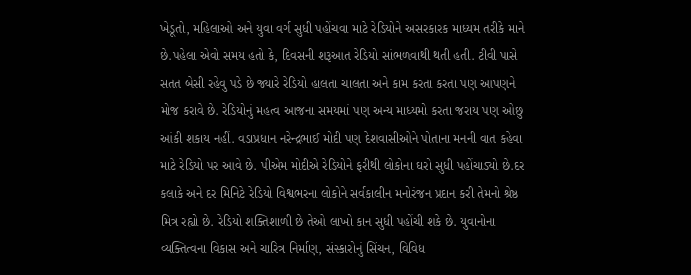ખેડૂતો, મહિલાઓ અને યુવા વર્ગ સુધી પહોંચવા માટે રેડિયોને અસરકારક માધ્યમ તરીકે માને છે.પહેલા એવો સમય હતો કે, દિવસની શરૂઆત રેડિયો સાંભળવાથી થતી હતી. ટીવી પાસે સતત બેસી રહેવુ પડે છે જ્યારે રેડિયો હાલતા ચાલતા અને કામ કરતા કરતા પણ આપણને મોજ કરાવે છે. રેડિયોનું મહત્વ આજના સમયમાં પણ અન્ય માધ્યમો કરતા જરાય પણ ઓછુ આંકી શકાય નહીં. વડાપ્રધાન નરેન્દ્રભાઈ મોદી પણ દેશવાસીઓને પોતાના મનની વાત કહેવા માટે રેડિયો પર આવે છે. પીએમ મોદીએ રેડિયોને ફરીથી લોકોના ઘરો સુધી પહોંચાડ્યો છે.દર કલાકે અને દર મિનિટે રેડિયો વિશ્વભરના લોકોને સર્વકાલીન મનોરંજન પ્રદાન કરી તેમનો શ્રેષ્ઠ મિત્ર રહ્યો છે. રેડિયો શક્તિશાળી છે તેઓ લાખો કાન સુધી પહોંચી શકે છે. યુવાનોના વ્યક્તિત્વના વિકાસ અને ચારિત્ર નિર્માણ, સંસ્કારોનું સિંચન, વિવિધ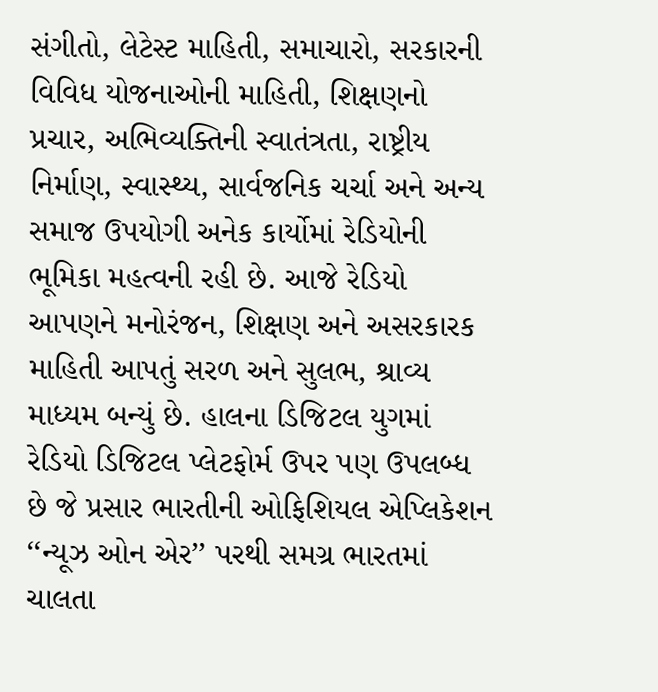સંગીતો, લેટેસ્ટ માહિતી, સમાચારો, સરકારની વિવિધ યોજનાઓની માહિતી, શિક્ષણનો પ્રચાર, અભિવ્યક્તિની સ્વાતંત્રતા, રાષ્ટ્રીય નિર્માણ, સ્વાસ્થ્ય, સાર્વજનિક ચર્ચા અને અન્ય સમાજ ઉપયોગી અનેક કાર્યોમાં રેડિયોની ભૂમિકા મહત્વની રહી છે. આજે રેડિયો આપણને મનોરંજન, શિક્ષણ અને અસરકારક માહિતી આપતું સરળ અને સુલભ, શ્રાવ્ય માધ્યમ બન્યું છે. હાલના ડિજિટલ યુગમાં રેડિયો ડિજિટલ પ્લેટફોર્મ ઉપર પણ ઉપલબ્ધ છે જે પ્રસાર ભારતીની ઓફિશિયલ એપ્લિકેશન ‘‘ન્યૂઝ ઓન એર’’ પરથી સમગ્ર ભારતમાં ચાલતા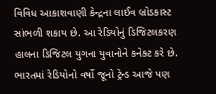વિવિધ આકાશવાણી કેન્દ્રના લાઈવ બ્રોડકાસ્ટ સાંભળી શકાય છે. આ રેડિયોનું ડિજિટલકરણ હાલના ડિજિટલ યુગના યુવાનોને કનેક્ટ કરે છે. ભારતમાં રેડિયોનો વર્ષો જૂનો ટ્રેન્ડ આજે પણ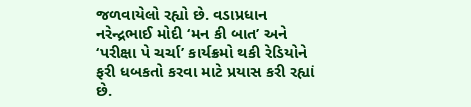જળવાયેલો રહ્યો છે. વડાપ્રધાન નરેન્દ્રભાઈ મોદી ‘મન કી બાત’ અને ‘પરીક્ષા પે ચર્ચા’ કાર્યક્રમો થકી રેડિયોને ફરી ધબકતો કરવા માટે પ્રયાસ કરી રહ્યાં છે.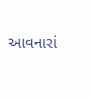આવનારાં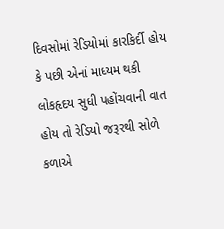દિવસોમાં રેડિયોમાં કારકિર્દી હોય કે પછી એનાં માધ્યમ થકી લોકહૃદય સુધી પહોંચવાની વાત હોય તો રેડિયો જરૂરથી સોળે કળાએ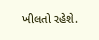ખીલતો રહેશે.